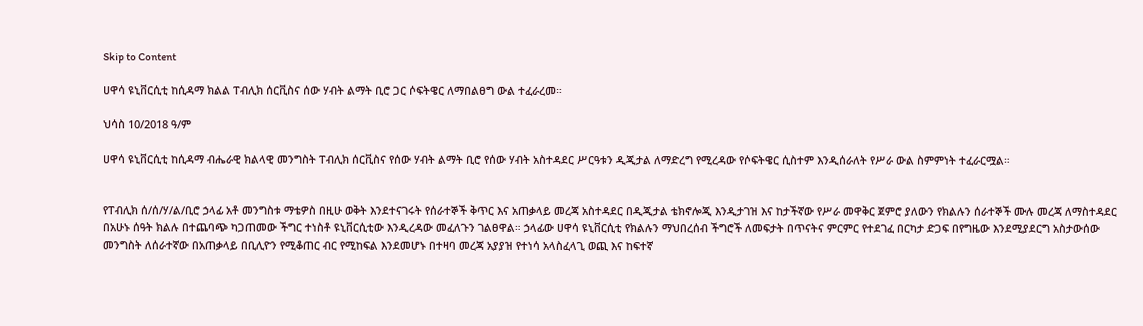Skip to Content

ሀዋሳ ዩኒቨርሲቲ ከሲዳማ ክልል ፐብሊክ ሰርቪስና ሰው ሃብት ልማት ቢሮ ጋር ሶፍትዌር ለማበልፀግ ውል ተፈራረመ።

ህሳስ 10/2018 ዓ/ም

ሀዋሳ ዩኒቨርሲቲ ከሲዳማ ብሔራዊ ክልላዊ መንግስት ፐብሊክ ሰርቪስና የሰው ሃብት ልማት ቢሮ የሰው ሃብት አስተዳደር ሥርዓቱን ዲጂታል ለማድረግ የሚረዳው የሶፍትዌር ሲስተም እንዲሰራለት የሥራ ውል ስምምነት ተፈራርሟል።


የፐብሊክ ሰ/ሰ/ሃ/ል/ቢሮ ኃላፊ አቶ መንግስቱ ማቴዎስ በዚሁ ወቅት እንደተናገሩት የሰራተኞች ቅጥር እና አጠቃላይ መረጃ አስተዳደር በዲጂታል ቴክኖሎጂ እንዲታገዝ እና ከታችኛው የሥራ መዋቅር ጀምሮ ያለውን የክልሉን ሰራተኞች ሙሉ መረጃ ለማስተዳደር በአሁኑ ሰዓት ክልሉ በተጨባጭ ካጋጠመው ችግር ተነስቶ ዩኒቨርሲቲው እንዲረዳው መፈለጉን ገልፀዋል። ኃላፊው ሀዋሳ ዩኒቨርሲቲ የክልሉን ማህበረሰብ ችግሮች ለመፍታት በጥናትና ምርምር የተደገፈ በርካታ ድጋፍ በየግዜው እንደሚያደርግ አስታውሰው መንግስት ለሰራተኛው በአጠቃላይ በቢሊዮን የሚቆጠር ብር የሚከፍል እንደመሆኑ በተዛባ መረጃ አያያዝ የተነሳ አላስፈላጊ ወጪ እና ከፍተኛ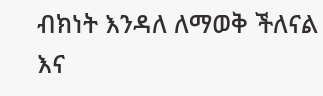ብክነት እንዳለ ለማወቅ ችለናል እና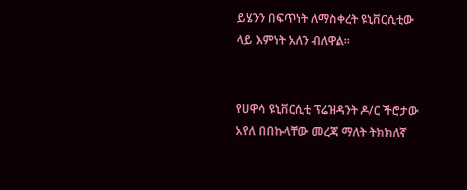ይሄንን በፍጥነት ለማስቀረት ዩኒቨርሲቲው ላይ እምነት አለን ብለዋል።


የሀዋሳ ዩኒቨርሲቲ ፕሬዝዳንት ዶ/ር ችሮታው አየለ በበኩላቸው መረጃ ማለት ትክክለኛ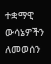ተቋማዊ ውሳኔዎችን ለመወሰን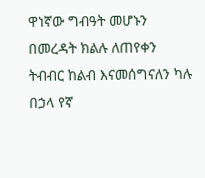ዋነኛው ግብዓት መሆኑን በመረዳት ክልሉ ለጠየቀን ትብብር ከልብ እናመሰግናለን ካሉ በኃላ የኛ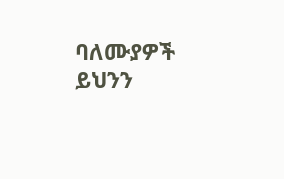ባለሙያዎች ይህንን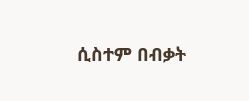ሲስተም በብቃት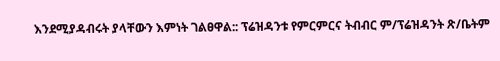እንደሚያዳብሩት ያላቸውን እምነት ገልፀዋል:: ፕሬዝዳንቱ የምርምርና ትብብር ም/ፕሬዝዳንት ጽ/ቤትም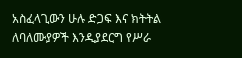አስፈላጊውን ሁሉ ድጋፍ እና ክትትል ለባለሙያዎች እንዲያደርግ የሥራ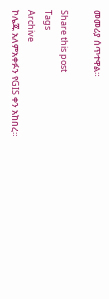መመሪያ ሰጥተዋል።

Share this post
Tags
Archive
ኮሌጁ አለምአቀፉን የGIS ቀን አከበረ።